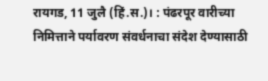रायगड, 11 जुलै (हिं.स.)। : पंढरपूर वारीच्या निमित्ताने पर्यावरण संवर्धनाचा संदेश देण्यासाठी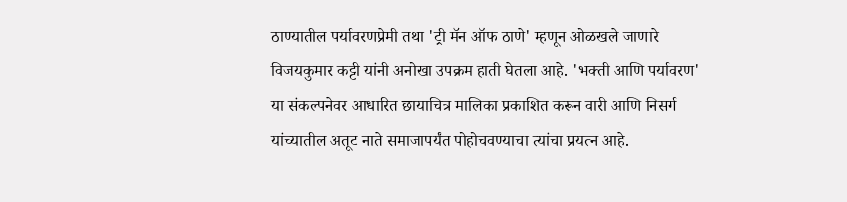ठाण्यातील पर्यावरणप्रेमी तथा 'ट्री मॅन ऑफ ठाणे' म्हणून ओळखले जाणारे विजयकुमार कट्टी यांनी अनोखा उपक्रम हाती घेतला आहे. 'भक्ती आणि पर्यावरण' या संकल्पनेवर आधारित छायाचित्र मालिका प्रकाशित करून वारी आणि निसर्ग यांच्यातील अतूट नाते समाजापर्यंत पोहोचवण्याचा त्यांचा प्रयत्न आहे.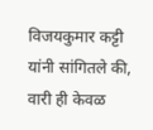विजयकुमार कट्टी यांनी सांगितले की, वारी ही केवळ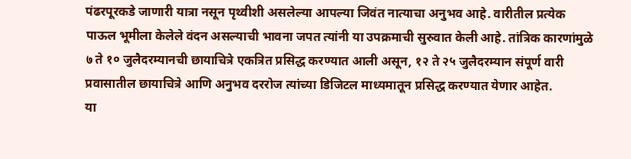पंढरपूरकडे जाणारी यात्रा नसून पृथ्वीशी असलेल्या आपल्या जिवंत नात्याचा अनुभव आहे. वारीतील प्रत्येक पाऊल भूमीला केलेले वंदन असल्याची भावना जपत त्यांनी या उपक्रमाची सुरुवात केली आहे. तांत्रिक कारणांमुळे ७ ते १० जुलैदरम्यानची छायाचित्रे एकत्रित प्रसिद्ध करण्यात आली असून, १२ ते २५ जुलैदरम्यान संपूर्ण वारी प्रवासातील छायाचित्रे आणि अनुभव दररोज त्यांच्या डिजिटल माध्यमातून प्रसिद्ध करण्यात येणार आहेत.
या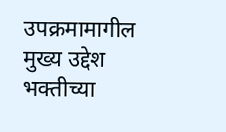उपक्रमामागील मुख्य उद्देश भक्तीच्या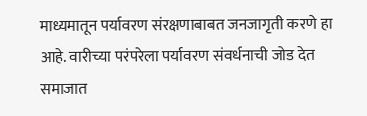माध्यमातून पर्यावरण संरक्षणाबाबत जनजागृती करणे हा आहे. वारीच्या परंपरेला पर्यावरण संवर्धनाची जोड देत समाजात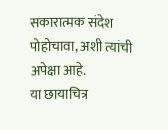सकारात्मक संदेश पोहोचावा, अशी त्यांची अपेक्षा आहे.
या छायाचित्र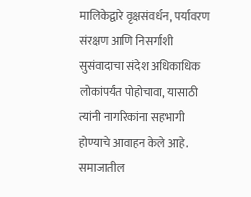मालिकेद्वारे वृक्षसंवर्धन, पर्यावरण संरक्षण आणि निसर्गाशी सुसंवादाचा संदेश अधिकाधिक लोकांपर्यंत पोहोचावा, यासाठी त्यांनी नागरिकांना सहभागी होण्याचे आवाहन केले आहे. समाजातील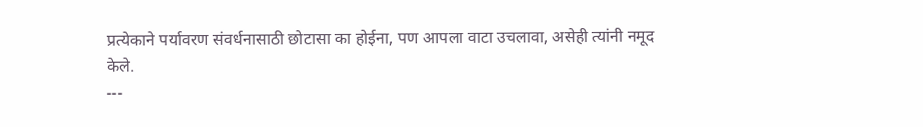प्रत्येकाने पर्यावरण संवर्धनासाठी छोटासा का होईना, पण आपला वाटा उचलावा, असेही त्यांनी नमूद केले.
---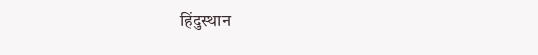हिंदुस्थान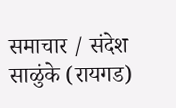समाचार / संदेश साळुंके (रायगड)